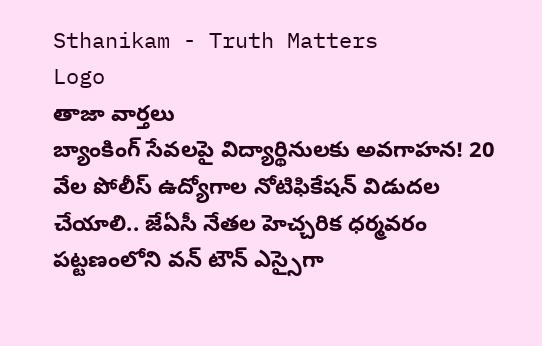Sthanikam - Truth Matters
Logo
తాజా వార్తలు
బ్యాంకింగ్ సేవలపై విద్యార్థినులకు అవగాహన! 20 వేల పోలీస్ ఉద్యోగాల నోటిఫికేషన్ విడుదల చేయాలి.. జేఏసీ నేతల హెచ్చరిక ధర్మవరం పట్టణంలోని వన్ టౌన్ ఎస్సైగా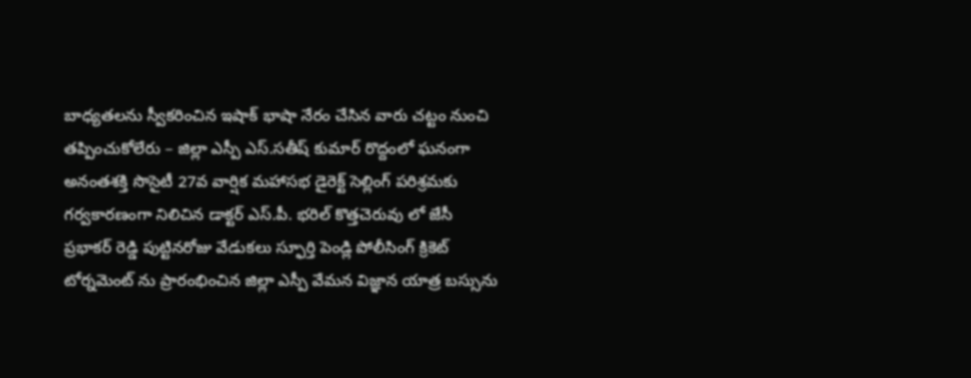బాధ్యతలను స్వీకరించిన ఇషాక్ భాషా నేరం చేసిన వారు చట్టం నుంచి తప్పించుకోలేరు – జిల్లా ఎస్పీ ఎస్.సతీష్ కుమార్ రొద్దంలో ఘనంగా అనంతశక్తి సొసైటీ 27వ వార్షిక మహాసభ డైరెక్ట్ సెల్లింగ్ పరిశ్రమకు గర్వకారణంగా నిలిచిన డాక్టర్ ఎస్.పీ. భరిల్ కొత్తచెరువు లో జేసీ ప్రభాకర్ రెడ్డి పుట్టినరోజు వేడుకలు స్ఫూర్తి పెండ్లి పోలీసింగ్ క్రికెట్ టోర్నమెంట్ ను ప్రారంభించిన జిల్లా ఎస్పీ వేమన విజ్ఞాన యాత్ర బస్సును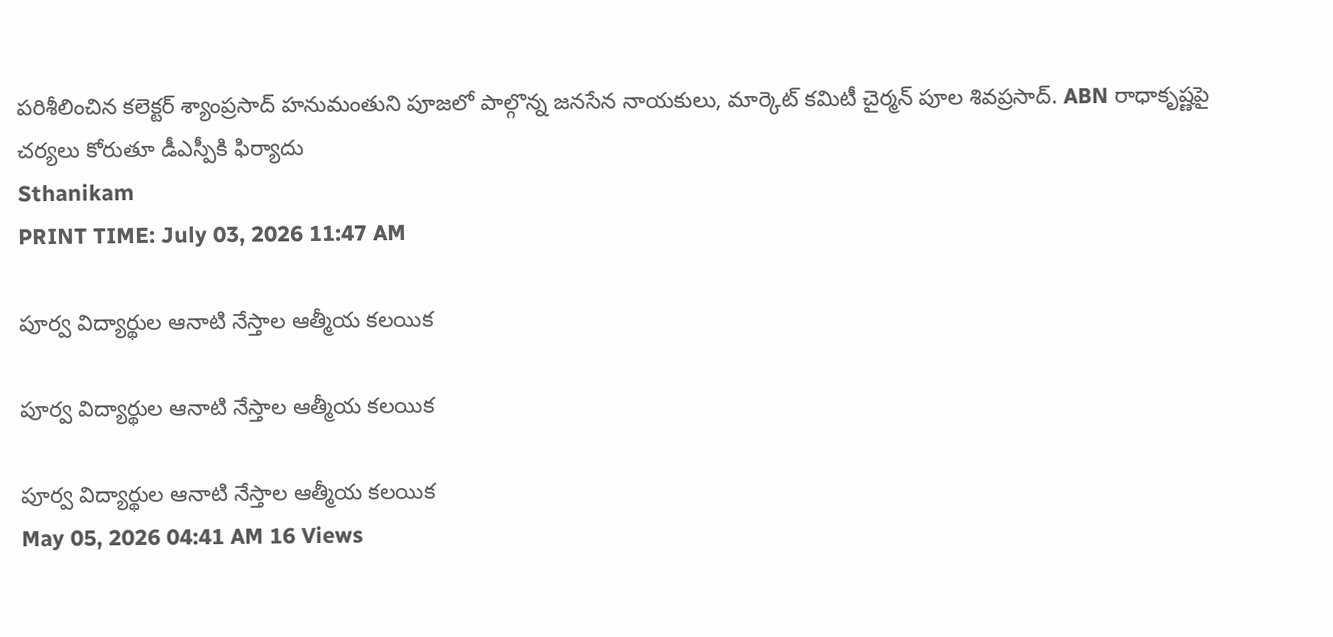పరిశీలించిన కలెక్టర్ శ్యాంప్రసాద్ హనుమంతుని పూజలో పాల్గొన్న జనసేన నాయకులు, మార్కెట్ కమిటీ చైర్మన్ పూల శివప్రసాద్. ABN రాధాకృష్ణపై చర్యలు కోరుతూ డీఎస్పీకి ఫిర్యాదు
Sthanikam
PRINT TIME: July 03, 2026 11:47 AM

పూర్వ విద్యార్థుల ఆనాటి నేస్తాల ఆత్మీయ కలయిక

పూర్వ విద్యార్థుల ఆనాటి నేస్తాల ఆత్మీయ కలయిక

పూర్వ విద్యార్థుల ఆనాటి నేస్తాల ఆత్మీయ కలయిక
May 05, 2026 04:41 AM 16 Views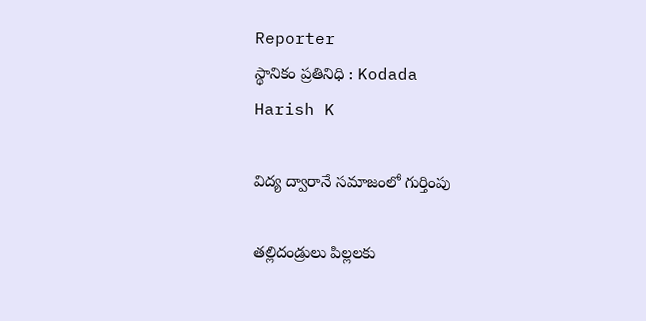Reporter
స్థానికం ప్రతినిధి : Kodada
Harish K

విద్య ద్వారానే సమాజంలో గుర్తింపు

తల్లిదండ్రులు పిల్లలకు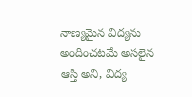నాణ్యమైన విద్యను అందించటమే అసలైన ఆస్తి అని, విద్య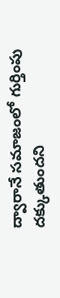ద్వారానే సమాజంలో గుర్తింపు దక్కుతుందని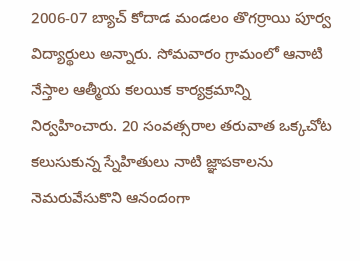2006-07 బ్యాచ్ కోదాడ మండలం తొగర్రాయి పూర్వ విద్యార్థులు అన్నారు. సోమవారం గ్రామంలో ఆనాటి నేస్తాల ఆత్మీయ కలయిక కార్యక్రమాన్ని నిర్వహించారు. 20 సంవత్సరాల తరువాత ఒక్కచోట కలుసుకున్న స్నేహితులు నాటి జ్ఞాపకాలను నెమరువేసుకొని ఆనందంగా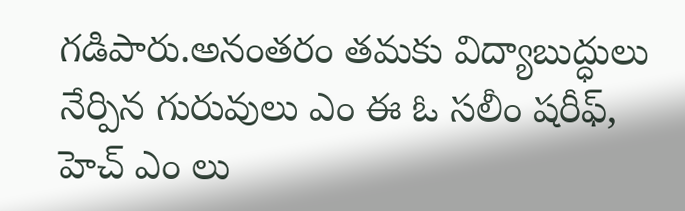గడిపారు.అనంతరం తమకు విద్యాబుద్ధులు నేర్పిన గురువులు ఎం ఈ ఓ సలీం షరీఫ్, హెచ్ ఎం లు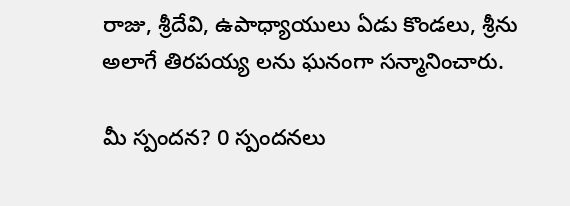రాజు, శ్రీదేవి, ఉపాధ్యాయులు ఏడు కొండలు, శ్రీను అలాగే తిరపయ్య లను ఘనంగా సన్మానించారు.

మీ స్పందన? 0 స్పందనలు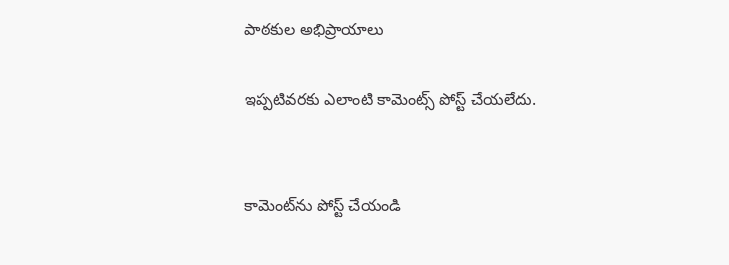పాఠకుల అభిప్రాయాలు

ఇప్పటివరకు ఎలాంటి కామెంట్స్ పోస్ట్ చేయలేదు.


కామెంట్‌ను పోస్ట్ చేయండి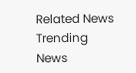Related News
Trending News